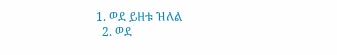1. ወደ ይዘቱ ዝለል
  2. ወደ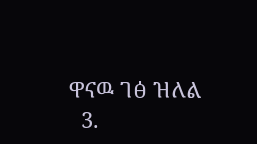ዋናዉ ገፅ ዝለል
  3.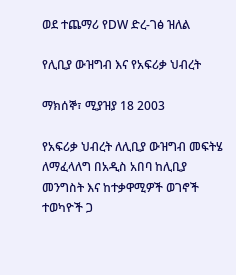ወደ ተጨማሪ የDW ድረ-ገፅ ዝለል

የሊቢያ ውዝግብ እና የአፍሪቃ ህብረት

ማክሰኞ፣ ሚያዝያ 18 2003

የአፍሪቃ ህብረት ለሊቢያ ውዝግብ መፍትሄ ለማፈላለግ በአዲስ አበባ ከሊቢያ መንግስት እና ከተቃዋሚዎች ወገኖች ተወካዮች ጋ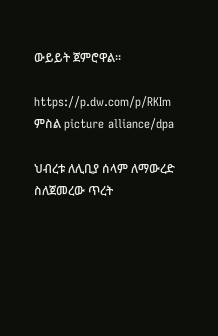ውይይት ጀምሮዋል።

https://p.dw.com/p/RKIm
ምስል picture alliance/dpa

ህብረቱ ለሊቢያ ሰላም ለማውረድ ስለጀመረው ጥረት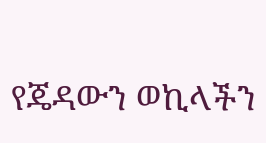የጄዳውን ወኪላችን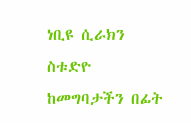ነቢዩ ሲራክን ስቱድዮ ከመግባታችን በፊት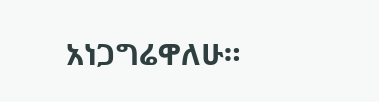አነጋግሬዋለሁ።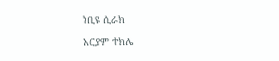ነቢዩ ሲራክ

አርያም ተክሌ